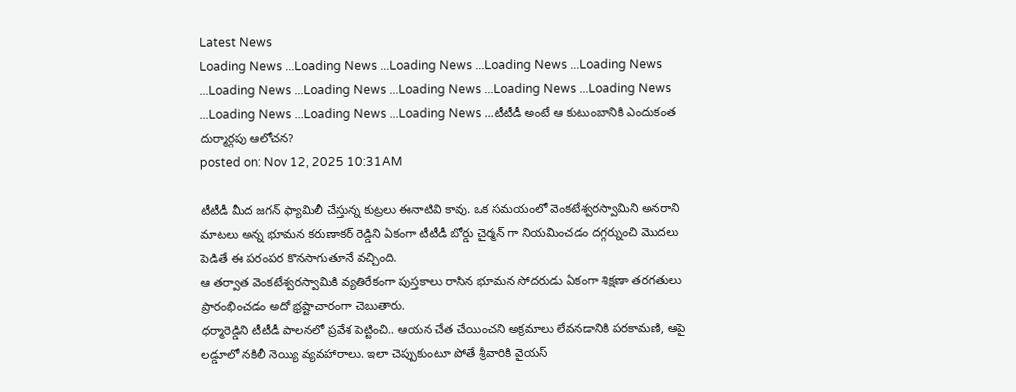Latest News
Loading News ...Loading News ...Loading News ...Loading News ...Loading News ...Loading News ...Loading News ...Loading News ...Loading News ...Loading News ...Loading News ...Loading News ...Loading News ...టీటీడీ అంటే ఆ కుటుంబానికి ఎందుకంత దుర్మార్గపు ఆలోచన?
posted on: Nov 12, 2025 10:31AM

టీటీడీ మీద జగన్ ఫ్యామిలీ చేస్తున్న కుట్రలు ఈనాటివి కావు. ఒక సమయంలో వెంకటేశ్వరస్వామిని అనరాని మాటలు అన్న భూమన కరుణాకర్ రెడ్డిని ఏకంగా టీటీడీ బోర్డు చైర్మన్ గా నియమించడం దగ్గర్నుంచి మొదలు పెడితే ఈ పరంపర కొనసాగుతూనే వచ్చింది.
ఆ తర్వాత వెంకటేశ్వరస్వామికి వ్యతిరేకంగా పుస్తకాలు రాసిన భూమన సోదరుడు ఏకంగా శిక్షణా తరగతులు ప్రారంభించడం అదో భ్రష్టాచారంగా చెబుతారు.
ధర్మారెడ్డిని టీటీడీ పాలనలో ప్రవేశ పెట్టించి.. ఆయన చేత చేయించని అక్రమాలు లేవనడానికి పరకామణి, ఆపై లడ్డూలో నకిలీ నెయ్యి వ్యవహారాలు. ఇలా చెప్పుకుంటూ పోతే శ్రీవారికి వైయస్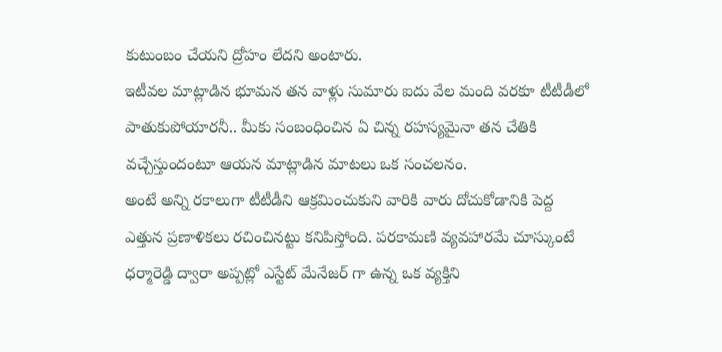కుటుంబం చేయని ద్రోహం లేదని అంటారు.
ఇటీవల మాట్లాడిన భూమన తన వాళ్లు సుమారు ఐదు వేల మంది వరకూ టీటీడీలో పాతుకుపోయారనీ.. మీకు సంబంధించిన ఏ చిన్న రహస్యమైనా తన చేతికి వచ్చేస్తుందంటూ ఆయన మాట్లాడిన మాటలు ఒక సంచలనం.
అంటే అన్ని రకాలుగా టీటీడీని ఆక్రమించుకుని వారికి వారు దోచుకోడానికి పెద్ద ఎత్తున ప్రణాళికలు రచించినట్టు కనిపిస్తోంది. పరకామణి వ్యవహారమే చూస్కుంటే ధర్మారెడ్డి ద్వారా అప్పట్లో ఎస్టేట్ మేనేజర్ గా ఉన్న ఒక వ్యక్తిని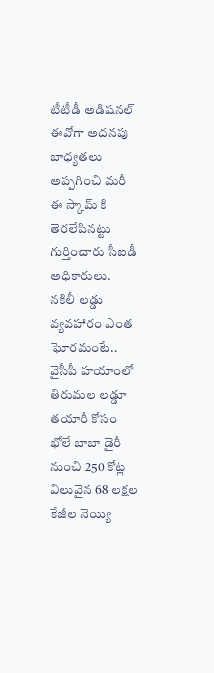టీటీడీ అడిషనల్ ఈవోగా అదనపు బాధ్యతలు అప్పగించి మరీ ఈ స్కామ్ కి తెరలేపినట్టు గుర్తించారు సీఐడీ అధికారులు.
నకిలీ లడ్డు వ్యవహారం ఎంత ఘోరమంటే.. వైసీపీ హయాంలో తిరుమల లడ్డూ తయారీ కోసం భోలే బాబా డైరీ నుంచి 250 కోట్ల విలువైన 68 లక్షల కేజీల నెయ్యి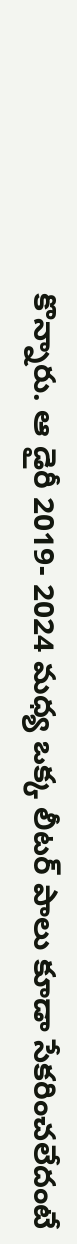కొన్నారు. ఆ డైరీ 2019- 2024 మధ్య ఒక్క లీటర్ పాలు కూడా సేకరించలేదంటే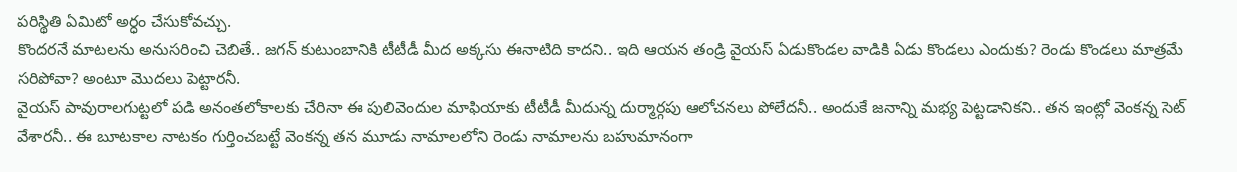పరిస్థితి ఏమిటో అర్ధం చేసుకోవచ్చు.
కొందరనే మాటలను అనుసరించి చెబితే.. జగన్ కుటుంబానికి టీటీడీ మీద అక్కసు ఈనాటిది కాదని.. ఇది ఆయన తండ్రి వైయస్ ఏడుకొండల వాడికి ఏడు కొండలు ఎందుకు? రెండు కొండలు మాత్రమే సరిపోవా? అంటూ మొదలు పెట్టారనీ.
వైయస్ పావురాలగుట్టలో పడి అనంతలోకాలకు చేరినా ఈ పులివెందుల మాఫియాకు టీటీడీ మీదున్న దుర్మార్గపు ఆలోచనలు పోలేదనీ.. అందుకే జనాన్ని మభ్య పెట్టడానికని.. తన ఇంట్లో వెంకన్న సెట్ వేశారనీ.. ఈ బూటకాల నాటకం గుర్తించబట్టే వెంకన్న తన మూడు నామాలలోని రెండు నామాలను బహుమానంగా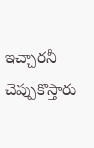ఇచ్చారనీ చెప్పుకొస్తారు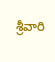శ్రీవారి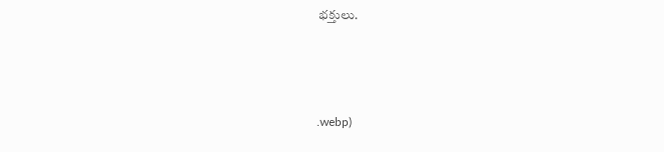భక్తులు.



.webp)